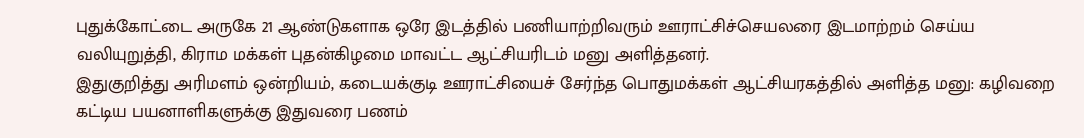புதுக்கோட்டை அருகே 21 ஆண்டுகளாக ஒரே இடத்தில் பணியாற்றிவரும் ஊராட்சிச்செயலரை இடமாற்றம் செய்ய வலியுறுத்தி, கிராம மக்கள் புதன்கிழமை மாவட்ட ஆட்சியரிடம் மனு அளித்தனர்.
இதுகுறித்து அரிமளம் ஒன்றியம், கடையக்குடி ஊராட்சியைச் சேர்ந்த பொதுமக்கள் ஆட்சியரகத்தில் அளித்த மனு: கழிவறை கட்டிய பயனாளிகளுக்கு இதுவரை பணம்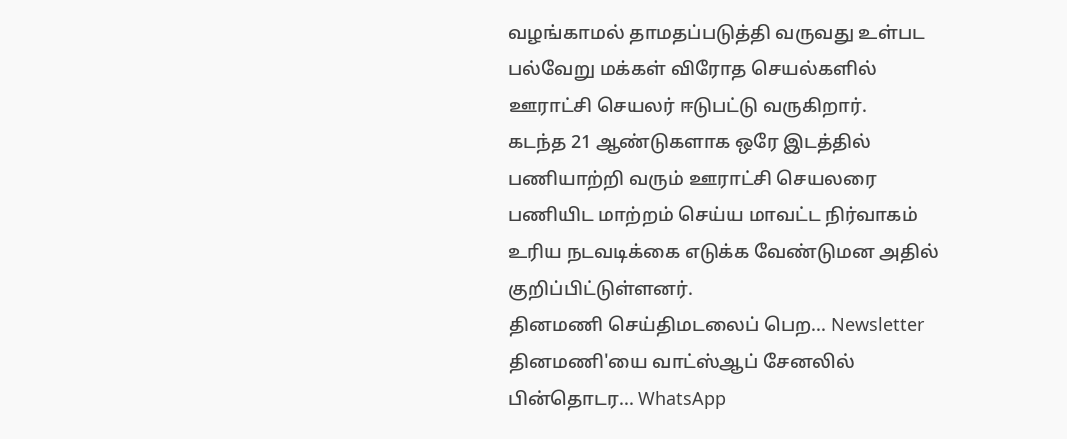வழங்காமல் தாமதப்படுத்தி வருவது உள்பட பல்வேறு மக்கள் விரோத செயல்களில் ஊராட்சி செயலர் ஈடுபட்டு வருகிறார்.
கடந்த 21 ஆண்டுகளாக ஒரே இடத்தில் பணியாற்றி வரும் ஊராட்சி செயலரை பணியிட மாற்றம் செய்ய மாவட்ட நிர்வாகம் உரிய நடவடிக்கை எடுக்க வேண்டுமன அதில் குறிப்பிட்டுள்ளனர்.
தினமணி செய்திமடலைப் பெற... Newsletter
தினமணி'யை வாட்ஸ்ஆப் சேனலில் பின்தொடர... WhatsApp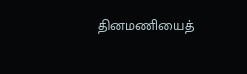தினமணியைத்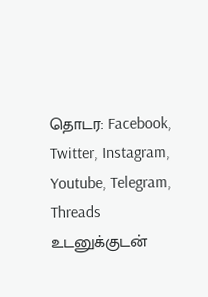தொடர: Facebook, Twitter, Instagram, Youtube, Telegram, Threads
உடனுக்குடன்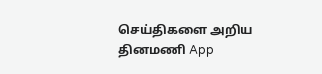செய்திகளை அறிய தினமணி App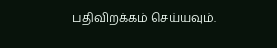பதிவிறக்கம் செய்யவும்.